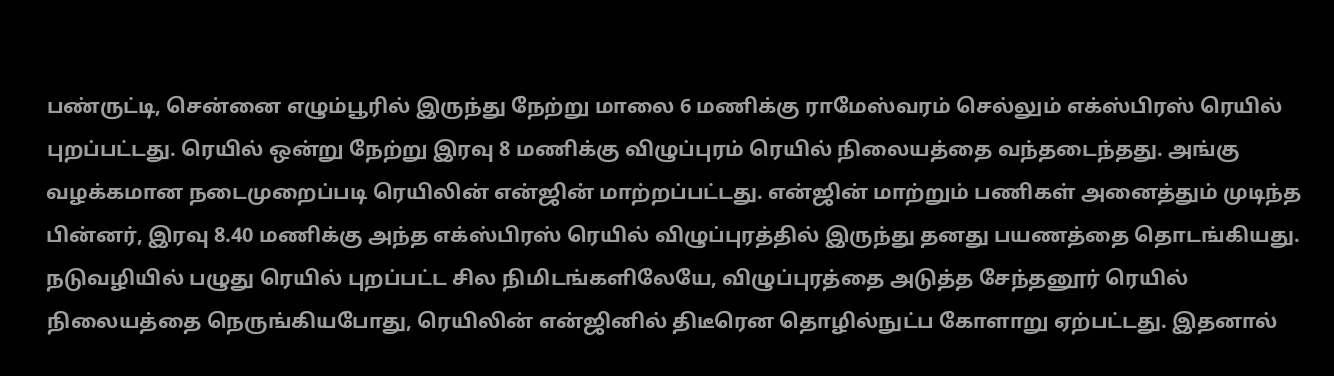பண்ருட்டி, சென்னை எழும்பூரில் இருந்து நேற்று மாலை 6 மணிக்கு ராமேஸ்வரம் செல்லும் எக்ஸ்பிரஸ் ரெயில் புறப்பட்டது. ரெயில் ஒன்று நேற்று இரவு 8 மணிக்கு விழுப்புரம் ரெயில் நிலையத்தை வந்தடைந்தது. அங்கு வழக்கமான நடைமுறைப்படி ரெயிலின் என்ஜின் மாற்றப்பட்டது. என்ஜின் மாற்றும் பணிகள் அனைத்தும் முடிந்த பின்னர், இரவு 8.40 மணிக்கு அந்த எக்ஸ்பிரஸ் ரெயில் விழுப்புரத்தில் இருந்து தனது பயணத்தை தொடங்கியது. நடுவழியில் பழுது ரெயில் புறப்பட்ட சில நிமிடங்களிலேயே, விழுப்புரத்தை அடுத்த சேந்தனூர் ரெயில் நிலையத்தை நெருங்கியபோது, ரெயிலின் என்ஜினில் திடீரென தொழில்நுட்ப கோளாறு ஏற்பட்டது. இதனால்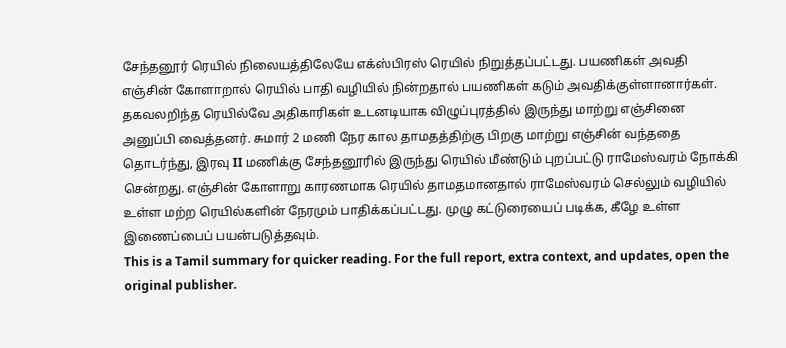சேந்தனூர் ரெயில் நிலையத்திலேயே எக்ஸ்பிரஸ் ரெயில் நிறுத்தப்பட்டது. பயணிகள் அவதி எஞ்சின் கோளாறால் ரெயில் பாதி வழியில் நின்றதால் பயணிகள் கடும் அவதிக்குள்ளானார்கள். தகவலறிந்த ரெயில்வே அதிகாரிகள் உடனடியாக விழுப்புரத்தில் இருந்து மாற்று எஞ்சினை அனுப்பி வைத்தனர். சுமார் 2 மணி நேர கால தாமதத்திற்கு பிறகு மாற்று எஞ்சின் வந்ததை தொடர்ந்து, இரவு II மணிக்கு சேந்தனூரில் இருந்து ரெயில் மீண்டும் புறப்பட்டு ராமேஸ்வரம் நோக்கி சென்றது. எஞ்சின் கோளாறு காரணமாக ரெயில் தாமதமானதால் ராமேஸ்வரம் செல்லும் வழியில் உள்ள மற்ற ரெயில்களின் நேரமும் பாதிக்கப்பட்டது. முழு கட்டுரையைப் படிக்க, கீழே உள்ள இணைப்பைப் பயன்படுத்தவும்.
This is a Tamil summary for quicker reading. For the full report, extra context, and updates, open the original publisher.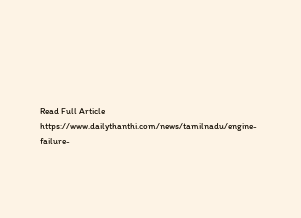Read Full Article
https://www.dailythanthi.com/news/tamilnadu/engine-failure-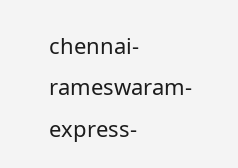chennai-rameswaram-express-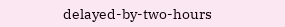delayed-by-two-hours